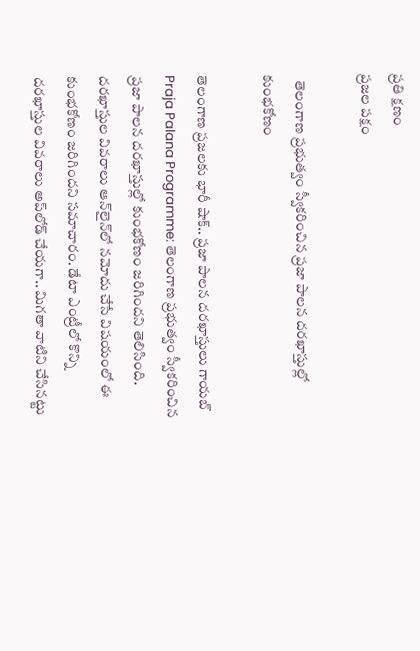ప్రతి క్షణం
ప్రజల పక్షం

  తెలంగాణ ప్రభుత్వం స్వీకరించిన ప్రజా పాలన దరఖాస్తుల్లో కుంభకోణం

తెలంగాణ ప్రజలకు భారీ షాక్‌.. ప్రజా పాలన దరఖాస్తులు గాయబ్‌
Praja Palana Programme: తెలంగాణ ప్రభుత్వం స్వీకరించిన ప్రజా పాలన దరఖాస్తుల్లో కుంభకోణం జరిగిందని తెలిసింది. దరఖాస్తుల వివరాలు ఆన్‌లైన్‌లో నమోదు చేసే విషయంలో ఈ కుంభకోణం జరిగిందని సమాచారం. డేటా ఎంట్రీలో కొన్ని దరఖాస్తుల వివరాలు అప్‌లోడ్‌ చేయగా.. మిగతా వాటిని చేసినట్టు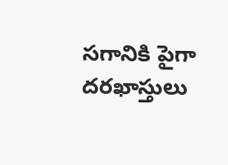సగానికి పైగా దరఖాస్తులు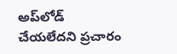అప్‌లోడ్‌ చేయలేదని ప్రచారం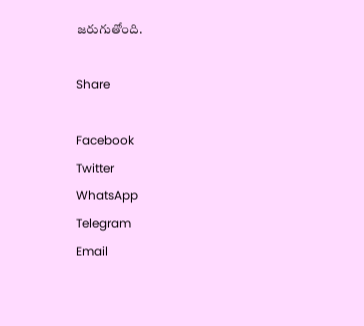జరుగుతోంది.

Share

Facebook
Twitter
WhatsApp
Telegram
Email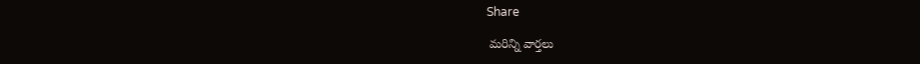Share

 మరిన్ని వార్తలు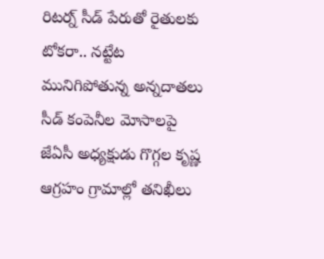రిటర్న్ సీడ్ పేరుతో రైతులకు టోకరా.. నట్టేట మునిగిపోతున్న అన్నదాతలు సీడ్ కంపెనీల మోసాలపై జేఏసీ అధ్యక్షుడు గొగ్గల కృష్ణ ఆగ్రహం గ్రామాల్లో తనిఖీలు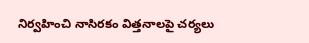నిర్వహించి నాసిరకం విత్తనాలపై చర్యలు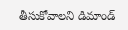తీసుకోవాలని డిమాండ్